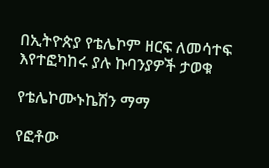በኢትዮጵያ የቴሌኮም ዘርፍ ለመሳተፍ እየተፎካከሩ ያሉ ኩባንያዎች ታወቁ

የቴሌኮሙኑኬሽን ማማ

የፎቶው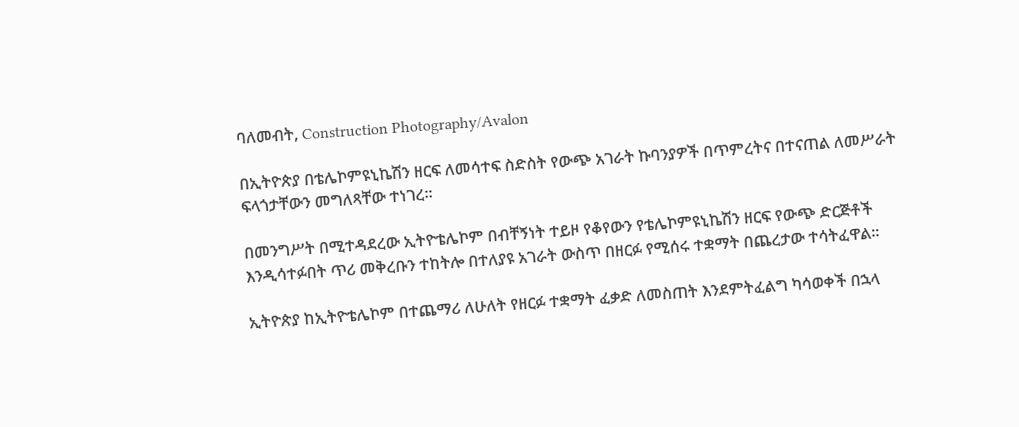ባለመብት, Construction Photography/Avalon

በኢትዮጵያ በቴሌኮምዩኒኬሽን ዘርፍ ለመሳተፍ ስድስት የውጭ አገራት ኩባንያዎች በጥምረትና በተናጠል ለመሥራት ፍላጎታቸውን መግለጻቸው ተነገረ።

በመንግሥት በሚተዳደረው ኢትዮቴሌኮም በብቸኝነት ተይዞ የቆየውን የቴሌኮምዩኒኬሽን ዘርፍ የውጭ ድርጅቶች እንዲሳተፉበት ጥሪ መቅረቡን ተከትሎ በተለያዩ አገራት ውስጥ በዘርፉ የሚሰሩ ተቋማት በጨረታው ተሳትፈዋል።

ኢትዮጵያ ከኢትዮቴሌኮም በተጨማሪ ለሁለት የዘርፉ ተቋማት ፈቃድ ለመስጠት እንደምትፈልግ ካሳወቀች በኋላ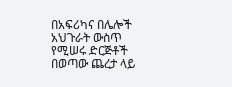በአፍሪካና በሌሎች አህጉራት ውስጥ የሚሠሩ ድርጅቶች በወጣው ጨረታ ላይ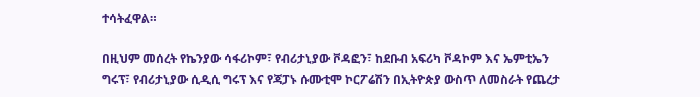ተሳትፈዋል።

በዚህም መሰረት የኬንያው ሳፋሪኮም፣ የብሪታኒያው ቮዳፎን፣ ከደቡብ አፍሪካ ቮዳኮም እና ኤምቲኤን ግሩፕ፣ የብሪታኒያው ሲዲሲ ግሩፕ እና የጃፓኑ ሱሙቲሞ ኮርፖሬሽን በኢትዮጵያ ውስጥ ለመስራት የጨረታ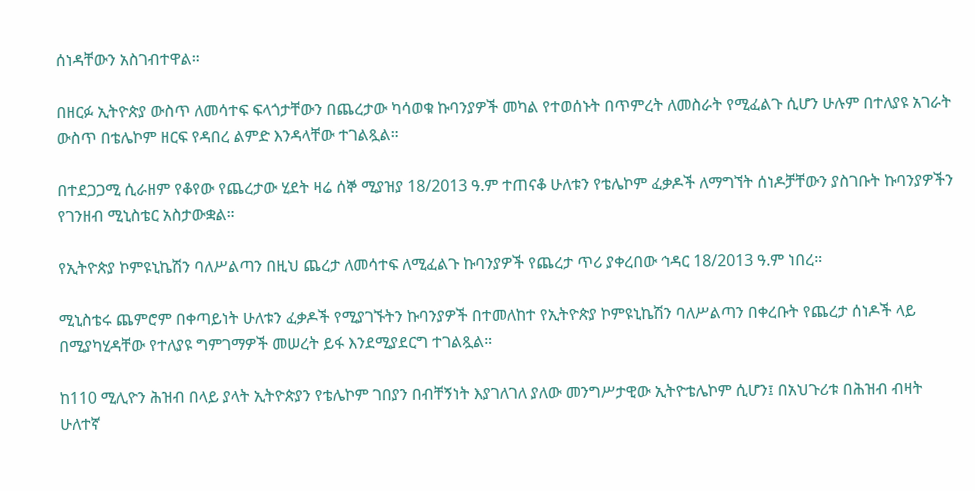ሰነዳቸውን አስገብተዋል።

በዘርፉ ኢትዮጵያ ውስጥ ለመሳተፍ ፍላጎታቸውን በጨረታው ካሳወቁ ኩባንያዎች መካል የተወሰኑት በጥምረት ለመስራት የሚፈልጉ ሲሆን ሁሉም በተለያዩ አገራት ውስጥ በቴሌኮም ዘርፍ የዳበረ ልምድ እንዳላቸው ተገልጿል።

በተደጋጋሚ ሲራዘም የቆየው የጨረታው ሂደት ዛሬ ሰኞ ሚያዝያ 18/2013 ዓ.ም ተጠናቆ ሁለቱን የቴሌኮም ፈቃዶች ለማግኘት ሰነዶቻቸውን ያስገቡት ኩባንያዎችን የገንዘብ ሚኒስቴር አስታውቋል።

የኢትዮጵያ ኮምዩኒኬሽን ባለሥልጣን በዚህ ጨረታ ለመሳተፍ ለሚፈልጉ ኩባንያዎች የጨረታ ጥሪ ያቀረበው ኅዳር 18/2013 ዓ.ም ነበረ።

ሚኒስቴሩ ጨምሮም በቀጣይነት ሁለቱን ፈቃዶች የሚያገኙትን ኩባንያዎች በተመለከተ የኢትዮጵያ ኮምዩኒኬሽን ባለሥልጣን በቀረቡት የጨረታ ሰነዶች ላይ በሚያካሂዳቸው የተለያዩ ግምገማዎች መሠረት ይፋ እንደሚያደርግ ተገልጿል።

ከ110 ሚሊዮን ሕዝብ በላይ ያላት ኢትዮጵያን የቴሌኮም ገበያን በብቸኝነት እያገለገለ ያለው መንግሥታዊው ኢትዮቴሌኮም ሲሆን፤ በአህጉሪቱ በሕዝብ ብዛት ሁለተኛ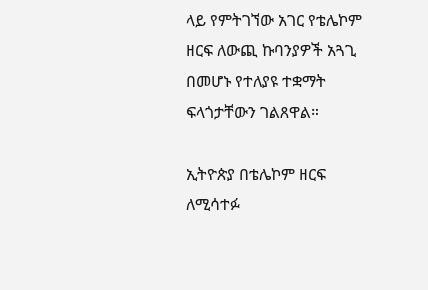ላይ የምትገኘው አገር የቴሌኮም ዘርፍ ለውጪ ኩባንያዎች አጓጊ በመሆኑ የተለያዩ ተቋማት ፍላጎታቸውን ገልጸዋል።

ኢትዮጵያ በቴሌኮም ዘርፍ ለሚሳተፉ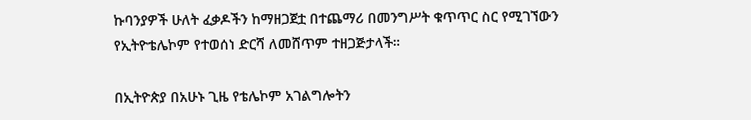ኩባንያዎች ሁለት ፈቃዶችን ከማዘጋጀቷ በተጨማሪ በመንግሥት ቁጥጥር ስር የሚገኘውን የኢትዮቴሌኮም የተወሰነ ድርሻ ለመሸጥም ተዘጋጅታላች።

በኢትዮጵያ በአሁኑ ጊዜ የቴሌኮም አገልግሎትን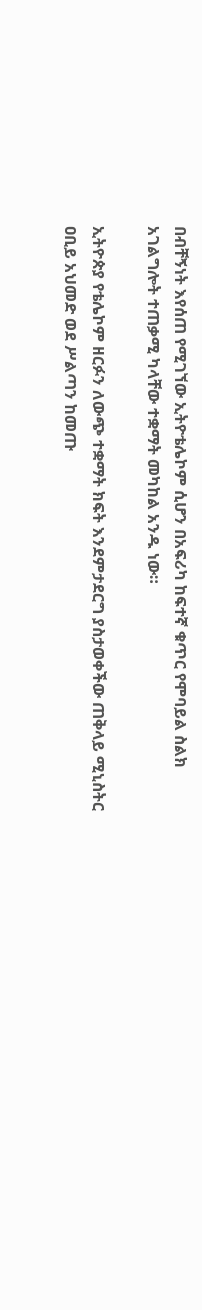በብቸኝነት እየሰጠ የሚገኘው ኢትዮቴሌኮም ሲሆን በአፍሪካ ከፍተኛ ቁጥር የሞባይል ስልክ አገልግሎት ተጠቃሚ ካላቸው ተቋማት መካከል አንዱ ነው።

ኢትዮጵያ የቴሌኮም ዘርፉን ለውጭ ተቋማት ክፍት እንደምታደርግ ያስታወቀችው ጠቅላይ ሚኒስትር ዐቢይ አህመድ ወደ ሥልጣን ከመጡ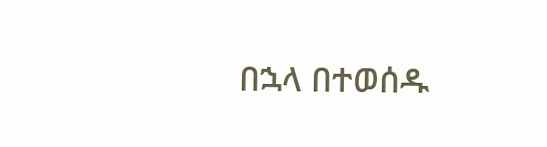በኋላ በተወሰዱ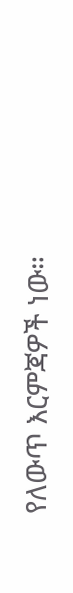የለውጥ እርምጃዎች ነው።